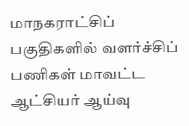மாநகராட்சிப் பகுதிகளில் வளர்ச்சிப் பணிகள் மாவட்ட ஆட்சியர் ஆய்வு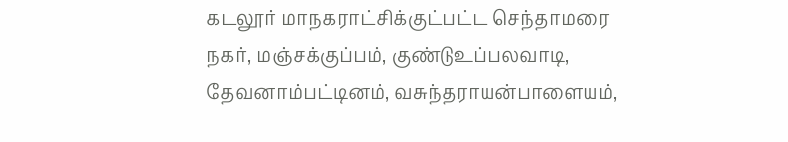கடலூர் மாநகராட்சிக்குட்பட்ட செந்தாமரை நகர், மஞ்சக்குப்பம், குண்டுஉப்பலவாடி, தேவனாம்பட்டினம், வசுந்தராயன்பாளையம்,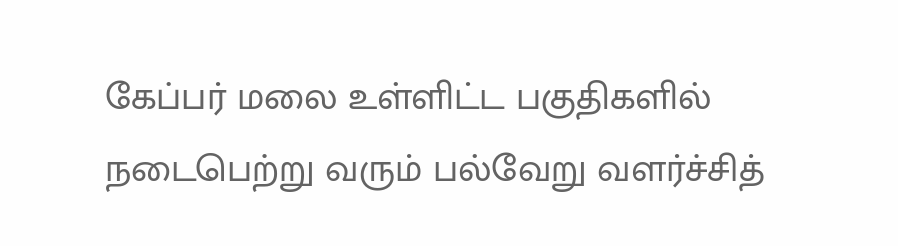கேப்பர் மலை உள்ளிட்ட பகுதிகளில் நடைபெற்று வரும் பல்வேறு வளர்ச்சித்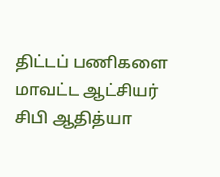திட்டப் பணிகளை மாவட்ட ஆட்சியர் சிபி ஆதித்யா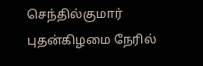செந்தில்குமார் புதன்கிழமை நேரில்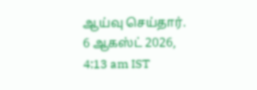ஆய்வு செய்தார்.
6 ஆகஸ்ட் 2026, 4:13 am IST